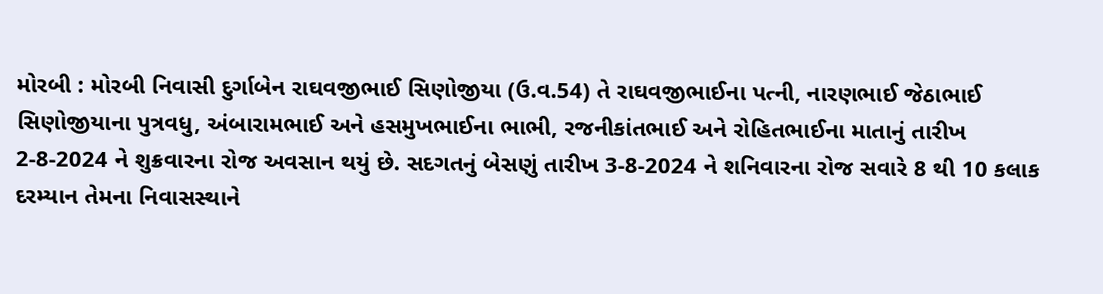મોરબી : મોરબી નિવાસી દુર્ગાબેન રાઘવજીભાઈ સિણોજીયા (ઉ.વ.54) તે રાઘવજીભાઈના પત્ની, નારણભાઈ જેઠાભાઈ સિણોજીયાના પુત્રવધુ, અંબારામભાઈ અને હસમુખભાઈના ભાભી, રજનીકાંતભાઈ અને રોહિતભાઈના માતાનું તારીખ 2-8-2024 ને શુક્રવારના રોજ અવસાન થયું છે. સદગતનું બેસણું તારીખ 3-8-2024 ને શનિવારના રોજ સવારે 8 થી 10 કલાક દરમ્યાન તેમના નિવાસસ્થાને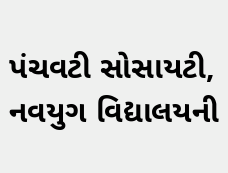પંચવટી સોસાયટી, નવયુગ વિદ્યાલયની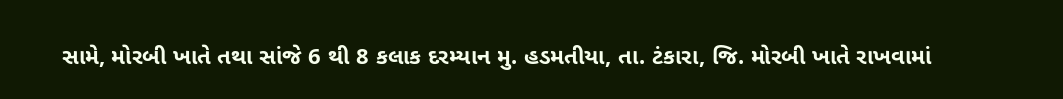સામે, મોરબી ખાતે તથા સાંજે 6 થી 8 કલાક દરમ્યાન મુ. હડમતીયા, તા. ટંકારા, જિ. મોરબી ખાતે રાખવામાં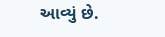આવ્યું છે.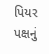પિયર પક્ષનું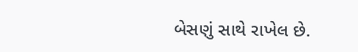બેસણું સાથે રાખેલ છે.